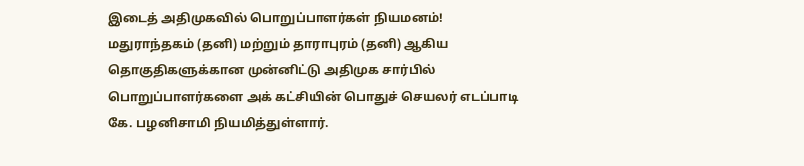இடைத் அதிமுகவில் பொறுப்பாளர்கள் நியமனம்!
மதுராந்தகம் (தனி) மற்றும் தாராபுரம் (தனி) ஆகிய தொகுதிகளுக்கான முன்னிட்டு அதிமுக சார்பில் பொறுப்பாளர்களை அக் கட்சியின் பொதுச் செயலர் எடப்பாடி கே. பழனிசாமி நியமித்துள்ளார்.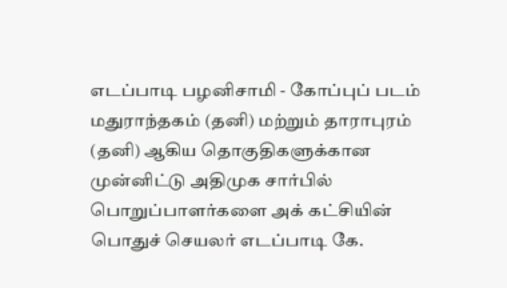எடப்பாடி பழனிசாமி - கோப்புப் படம்
மதுராந்தகம் (தனி) மற்றும் தாராபுரம் (தனி) ஆகிய தொகுதிகளுக்கான முன்னிட்டு அதிமுக சார்பில் பொறுப்பாளர்களை அக் கட்சியின் பொதுச் செயலர் எடப்பாடி கே.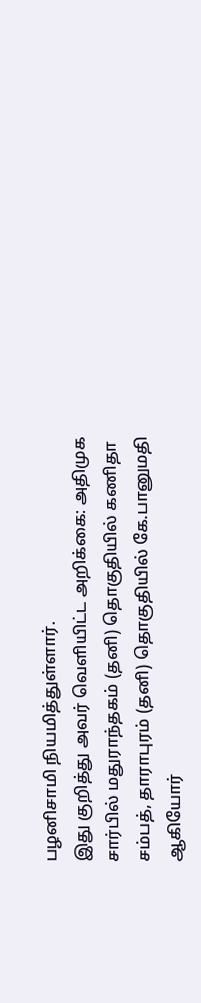பழனிசாமி நியமித்துள்ளார்.
இது குறித்து அவர் வெளியிட்ட அறிக்கை: அதிமுக சார்பில் மதுராந்தகம் (தனி) தொகுதியில் கணிதா சம்பத், தாராபுரம் (தனி) தொகுதியில் கே.பானுமதி ஆகியோர்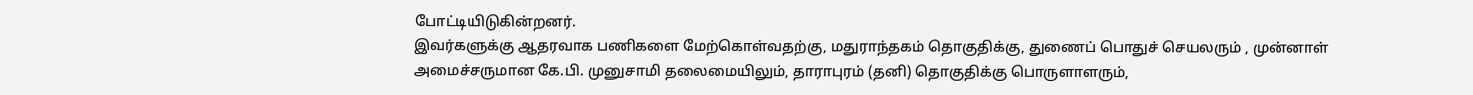போட்டியிடுகின்றனர்.
இவர்களுக்கு ஆதரவாக பணிகளை மேற்கொள்வதற்கு, மதுராந்தகம் தொகுதிக்கு, துணைப் பொதுச் செயலரும் , முன்னாள் அமைச்சருமான கே.பி. முனுசாமி தலைமையிலும், தாராபுரம் (தனி) தொகுதிக்கு பொருளாளரும்,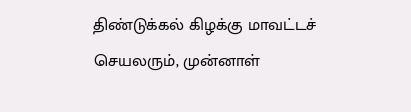திண்டுக்கல் கிழக்கு மாவட்டச் செயலரும், முன்னாள்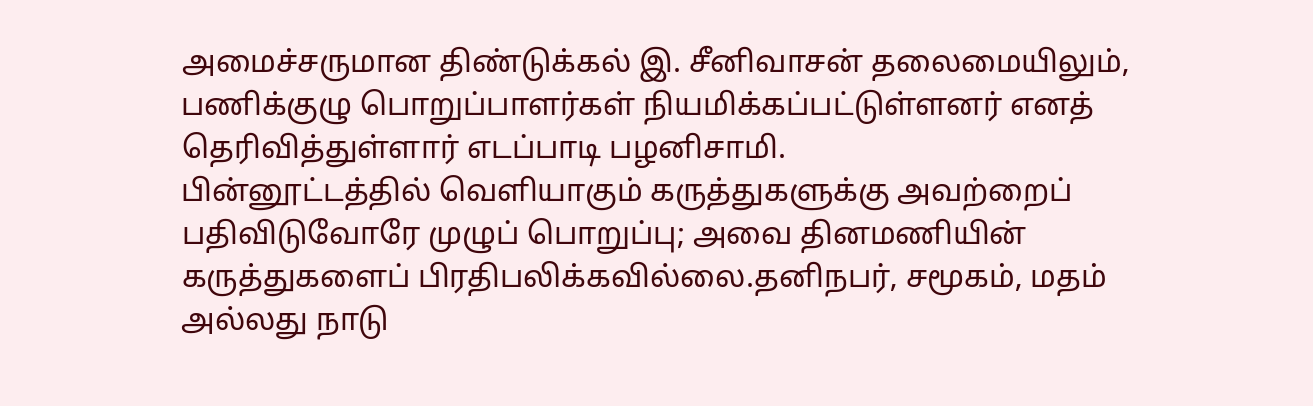அமைச்சருமான திண்டுக்கல் இ. சீனிவாசன் தலைமையிலும், பணிக்குழு பொறுப்பாளர்கள் நியமிக்கப்பட்டுள்ளனர் எனத் தெரிவித்துள்ளார் எடப்பாடி பழனிசாமி.
பின்னூட்டத்தில் வெளியாகும் கருத்துகளுக்கு அவற்றைப் பதிவிடுவோரே முழுப் பொறுப்பு; அவை தினமணியின் கருத்துகளைப் பிரதிபலிக்கவில்லை.தனிநபர், சமூகம், மதம் அல்லது நாடு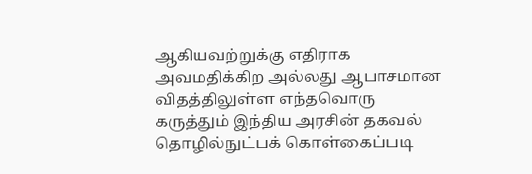ஆகியவற்றுக்கு எதிராக அவமதிக்கிற அல்லது ஆபாசமான விதத்திலுள்ள எந்தவொரு கருத்தும் இந்திய அரசின் தகவல் தொழில்நுட்பக் கொள்கைப்படி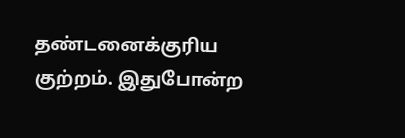தண்டனைக்குரிய குற்றம். இதுபோன்ற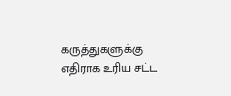கருத்துகளுக்கு எதிராக உரிய சட்ட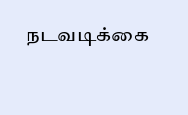நடவடிக்கை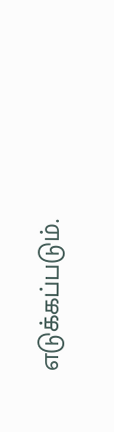எடுக்கப்படும்.